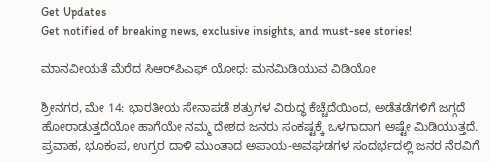Get Updates
Get notified of breaking news, exclusive insights, and must-see stories!

ಮಾನವೀಯತೆ ಮೆರೆದ ಸಿಆರ್‌ಪಿಎಫ್ ಯೋಧ: ಮನಮಿಡಿಯುವ ವಿಡಿಯೋ

ಶ್ರೀನಗರ, ಮೇ 14: ಭಾರತೀಯ ಸೇನಾಪಡೆ ಶತ್ರುಗಳ ವಿರುದ್ಧ ಕೆಚ್ಚೆದೆಯಿಂದ, ಅಡೆತಡೆಗಳಿಗೆ ಜಗ್ಗದೆ ಹೋರಾಡುತ್ತದೆಯೋ ಹಾಗೆಯೇ ನಮ್ಮ ದೇಶದ ಜನರು ಸಂಕಷ್ಟಕ್ಕೆ ಒಳಗಾದಾಗ ಅಷ್ಟೇ ಮಿಡಿಯುತ್ತದೆ. ಪ್ರವಾಹ, ಭೂಕಂಪ, ಉಗ್ರರ ದಾಳಿ ಮುಂತಾದ ಅಪಾಯ-ಅವಘಡಗಳ ಸಂದರ್ಭದಲ್ಲಿ ಜನರ ನೆರವಿಗೆ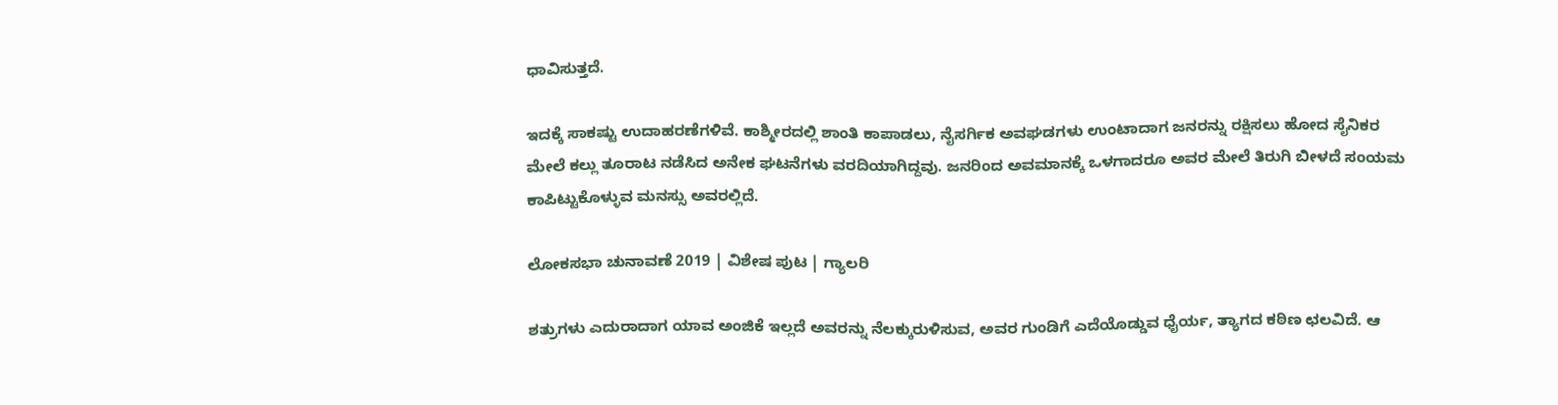ಧಾವಿಸುತ್ತದೆ.

ಇದಕ್ಕೆ ಸಾಕಷ್ಟು ಉದಾಹರಣೆಗಳಿವೆ. ಕಾಶ್ಮೀರದಲ್ಲಿ ಶಾಂತಿ ಕಾಪಾಡಲು, ನೈಸರ್ಗಿಕ ಅವಘಡಗಳು ಉಂಟಾದಾಗ ಜನರನ್ನು ರಕ್ಷಿಸಲು ಹೋದ ಸೈನಿಕರ ಮೇಲೆ ಕಲ್ಲು ತೂರಾಟ ನಡೆಸಿದ ಅನೇಕ ಘಟನೆಗಳು ವರದಿಯಾಗಿದ್ದವು. ಜನರಿಂದ ಅವಮಾನಕ್ಕೆ ಒಳಗಾದರೂ ಅವರ ಮೇಲೆ ತಿರುಗಿ ಬೀಳದೆ ಸಂಯಮ ಕಾಪಿಟ್ಟುಕೊಳ್ಳುವ ಮನಸ್ಸು ಅವರಲ್ಲಿದೆ.

ಲೋಕಸಭಾ ಚುನಾವಣೆ 2019 | ವಿಶೇಷ ಪುಟ | ಗ್ಯಾಲರಿ

ಶತ್ರುಗಳು ಎದುರಾದಾಗ ಯಾವ ಅಂಜಿಕೆ ಇಲ್ಲದೆ ಅವರನ್ನು ನೆಲಕ್ಕುರುಳಿಸುವ, ಅವರ ಗುಂಡಿಗೆ ಎದೆಯೊಡ್ಡುವ ಧೈರ್ಯ, ತ್ಯಾಗದ ಕಠಿಣ ಛಲವಿದೆ. ಆ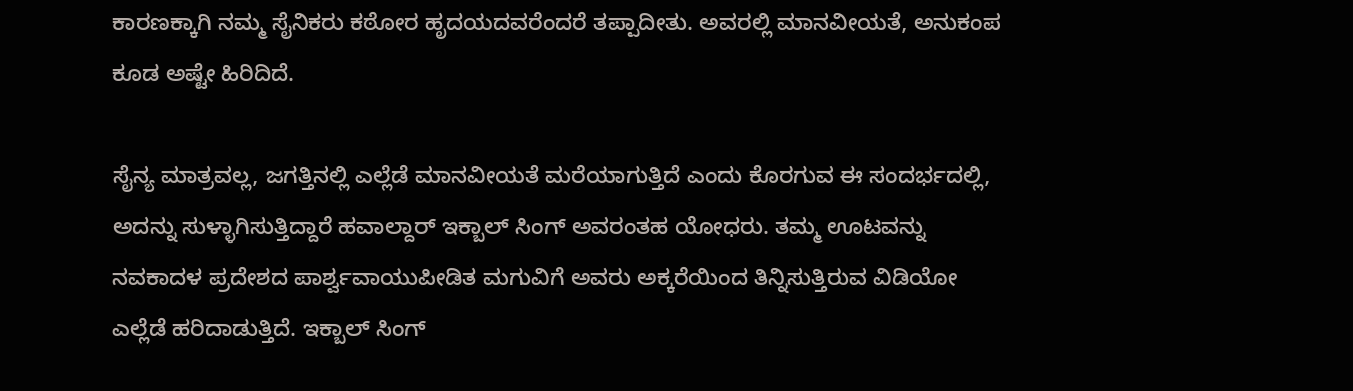ಕಾರಣಕ್ಕಾಗಿ ನಮ್ಮ ಸೈನಿಕರು ಕಠೋರ ಹೃದಯದವರೆಂದರೆ ತಪ್ಪಾದೀತು. ಅವರಲ್ಲಿ ಮಾನವೀಯತೆ, ಅನುಕಂಪ ಕೂಡ ಅಷ್ಟೇ ಹಿರಿದಿದೆ.

ಸೈನ್ಯ ಮಾತ್ರವಲ್ಲ, ಜಗತ್ತಿನಲ್ಲಿ ಎಲ್ಲೆಡೆ ಮಾನವೀಯತೆ ಮರೆಯಾಗುತ್ತಿದೆ ಎಂದು ಕೊರಗುವ ಈ ಸಂದರ್ಭದಲ್ಲಿ, ಅದನ್ನು ಸುಳ್ಳಾಗಿಸುತ್ತಿದ್ದಾರೆ ಹವಾಲ್ದಾರ್ ಇಕ್ಬಾಲ್ ಸಿಂಗ್ ಅವರಂತಹ ಯೋಧರು. ತಮ್ಮ ಊಟವನ್ನು ನವಕಾದಳ ಪ್ರದೇಶದ ಪಾರ್ಶ್ವವಾಯುಪೀಡಿತ ಮಗುವಿಗೆ ಅವರು ಅಕ್ಕರೆಯಿಂದ ತಿನ್ನಿಸುತ್ತಿರುವ ವಿಡಿಯೋ ಎಲ್ಲೆಡೆ ಹರಿದಾಡುತ್ತಿದೆ. ಇಕ್ಬಾಲ್ ಸಿಂಗ್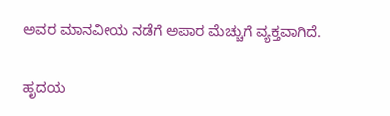ಅವರ ಮಾನವೀಯ ನಡೆಗೆ ಅಪಾರ ಮೆಚ್ಚುಗೆ ವ್ಯಕ್ತವಾಗಿದೆ.

ಹೃದಯ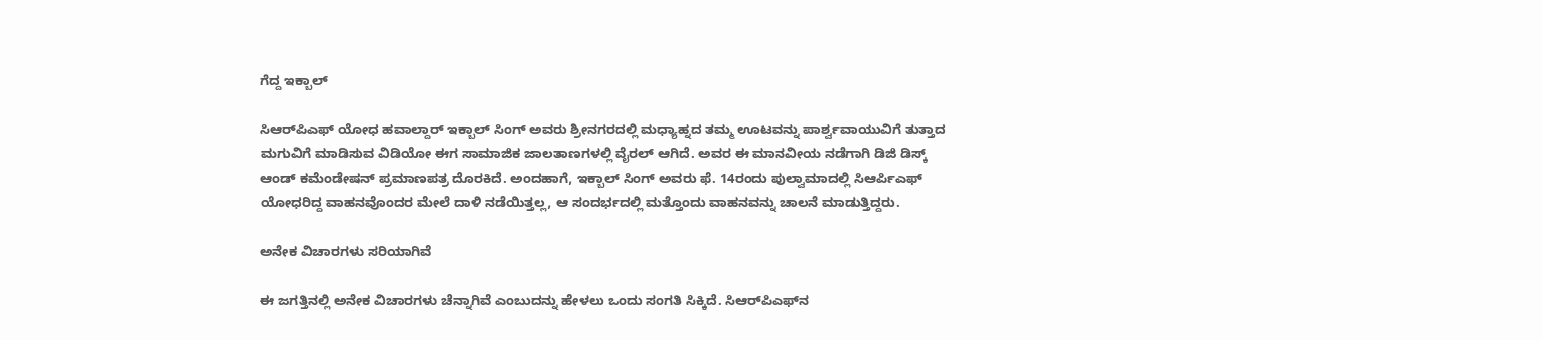ಗೆದ್ದ ಇಕ್ಬಾಲ್

ಸಿಆರ್‌ಪಿಎಫ್ ಯೋಧ ಹವಾಲ್ದಾರ್ ಇಕ್ಬಾಲ್ ಸಿಂಗ್ ಅವರು ಶ್ರೀನಗರದಲ್ಲಿ ಮಧ್ಯಾಹ್ನದ ತಮ್ಮ ಊಟವನ್ನು ಪಾರ್ಶ್ವವಾಯುವಿಗೆ ತುತ್ತಾದ ಮಗುವಿಗೆ ಮಾಡಿಸುವ ವಿಡಿಯೋ ಈಗ ಸಾಮಾಜಿಕ ಜಾಲತಾಣಗಳಲ್ಲಿ ವೈರಲ್ ಆಗಿದೆ. ಅವರ ಈ ಮಾನವೀಯ ನಡೆಗಾಗಿ ಡಿಜಿ ಡಿಸ್ಕ್ ಆಂಡ್ ಕಮೆಂಡೇಷನ್ ಪ್ರಮಾಣಪತ್ರ ದೊರಕಿದೆ. ಅಂದಹಾಗೆ, ಇಕ್ಬಾಲ್ ಸಿಂಗ್ ಅವರು ಫೆ. 14ರಂದು ಪುಲ್ವಾಮಾದಲ್ಲಿ ಸಿಆರ್ಪಿಎಫ್ ಯೋಧರಿದ್ದ ವಾಹನವೊಂದರ ಮೇಲೆ ದಾಳಿ ನಡೆಯಿತ್ತಲ್ಲ, ಆ ಸಂದರ್ಭದಲ್ಲಿ ಮತ್ತೊಂದು ವಾಹನವನ್ನು ಚಾಲನೆ ಮಾಡುತ್ತಿದ್ದರು.

ಅನೇಕ ವಿಚಾರಗಳು ಸರಿಯಾಗಿವೆ

ಈ ಜಗತ್ತಿನಲ್ಲಿ ಅನೇಕ ವಿಚಾರಗಳು ಚೆನ್ನಾಗಿವೆ ಎಂಬುದನ್ನು ಹೇಳಲು ಒಂದು ಸಂಗತಿ ಸಿಕ್ಕಿದೆ. ಸಿಆರ್‌ಪಿಎಫ್‌ನ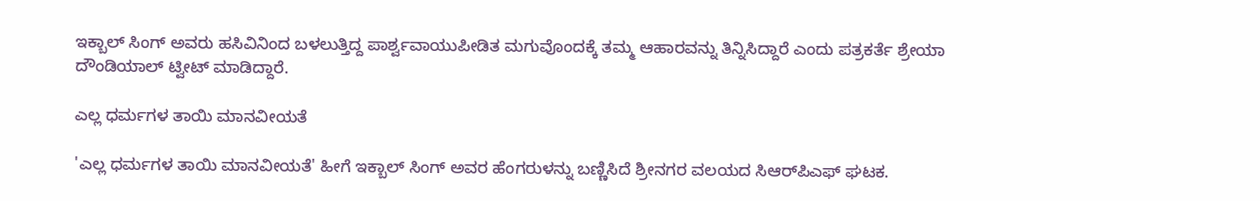ಇಕ್ಬಾಲ್ ಸಿಂಗ್ ಅವರು ಹಸಿವಿನಿಂದ ಬಳಲುತ್ತಿದ್ದ ಪಾರ್ಶ್ವವಾಯುಪೀಡಿತ ಮಗುವೊಂದಕ್ಕೆ ತಮ್ಮ ಆಹಾರವನ್ನು ತಿನ್ನಿಸಿದ್ದಾರೆ ಎಂದು ಪತ್ರಕರ್ತೆ ಶ್ರೇಯಾ ದೌಂಡಿಯಾಲ್ ಟ್ವೀಟ್ ಮಾಡಿದ್ದಾರೆ.

ಎಲ್ಲ ಧರ್ಮಗಳ ತಾಯಿ ಮಾನವೀಯತೆ

'ಎಲ್ಲ ಧರ್ಮಗಳ ತಾಯಿ ಮಾನವೀಯತೆ' ಹೀಗೆ ಇಕ್ಬಾಲ್ ಸಿಂಗ್ ಅವರ ಹೆಂಗರುಳನ್ನು ಬಣ್ಣಿಸಿದೆ ಶ್ರೀನಗರ ವಲಯದ ಸಿಆರ್‌ಪಿಎಫ್ ಘಟಕ.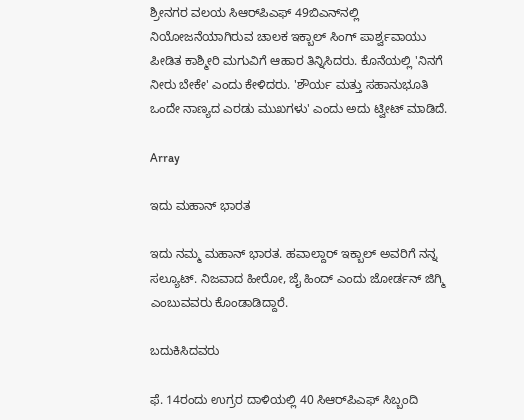ಶ್ರೀನಗರ ವಲಯ ಸಿಆರ್‌ಪಿಎಫ್‌ 49ಬಿಎನ್‌ನಲ್ಲಿ ನಿಯೋಜನೆಯಾಗಿರುವ ಚಾಲಕ ಇಕ್ಬಾಲ್ ಸಿಂಗ್ ಪಾರ್ಶ್ವವಾಯು ಪೀಡಿತ ಕಾಶ್ಮೀರಿ ಮಗುವಿಗೆ ಆಹಾರ ತಿನ್ನಿಸಿದರು. ಕೊನೆಯಲ್ಲಿ 'ನಿನಗೆ ನೀರು ಬೇಕೇ' ಎಂದು ಕೇಳಿದರು. 'ಶೌರ್ಯ ಮತ್ತು ಸಹಾನುಭೂತಿ ಒಂದೇ ನಾಣ್ಯದ ಎರಡು ಮುಖಗಳು' ಎಂದು ಅದು ಟ್ವೀಟ್ ಮಾಡಿದೆ.

Array

ಇದು ಮಹಾನ್ ಭಾರತ

ಇದು ನಮ್ಮ ಮಹಾನ್ ಭಾರತ. ಹವಾಲ್ದಾರ್ ಇಕ್ಬಾಲ್ ಅವರಿಗೆ ನನ್ನ ಸಲ್ಯೂಟ್. ನಿಜವಾದ ಹೀರೋ, ಜೈ ಹಿಂದ್ ಎಂದು ಜೋರ್ಡನ್ ಜಿಗ್ಮಿ ಎಂಬುವವರು ಕೊಂಡಾಡಿದ್ದಾರೆ.

ಬದುಕಿಸಿದವರು

ಫೆ. 14ರಂದು ಉಗ್ರರ ದಾಳಿಯಲ್ಲಿ 40 ಸಿಆರ್‌ಪಿಎಫ್ ಸಿಬ್ಬಂದಿ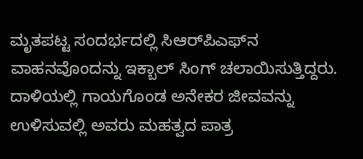ಮೃತಪಟ್ಟ ಸಂದರ್ಭದಲ್ಲಿ ಸಿಆರ್‌ಪಿಎಫ್‌ನ ವಾಹನವೊಂದನ್ನು ಇಕ್ಬಾಲ್ ಸಿಂಗ್ ಚಲಾಯಿಸುತ್ತಿದ್ದರು. ದಾಳಿಯಲ್ಲಿ ಗಾಯಗೊಂಡ ಅನೇಕರ ಜೀವವನ್ನು ಉಳಿಸುವಲ್ಲಿ ಅವರು ಮಹತ್ವದ ಪಾತ್ರ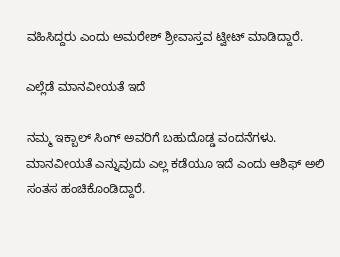ವಹಿಸಿದ್ದರು ಎಂದು ಅಮರೇಶ್ ಶ್ರೀವಾಸ್ತವ ಟ್ವೀಟ್ ಮಾಡಿದ್ದಾರೆ.

ಎಲ್ಲೆಡೆ ಮಾನವೀಯತೆ ಇದೆ

ನಮ್ಮ ಇಕ್ಬಾಲ್ ಸಿಂಗ್ ಅವರಿಗೆ ಬಹುದೊಡ್ಡ ವಂದನೆಗಳು. ಮಾನವೀಯತೆ ಎನ್ನುವುದು ಎಲ್ಲ ಕಡೆಯೂ ಇದೆ ಎಂದು ಆಶಿಫ್ ಅಲಿ ಸಂತಸ ಹಂಚಿಕೊಂಡಿದ್ದಾರೆ.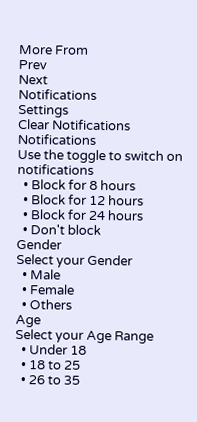More From
Prev
Next
Notifications
Settings
Clear Notifications
Notifications
Use the toggle to switch on notifications
  • Block for 8 hours
  • Block for 12 hours
  • Block for 24 hours
  • Don't block
Gender
Select your Gender
  • Male
  • Female
  • Others
Age
Select your Age Range
  • Under 18
  • 18 to 25
  • 26 to 35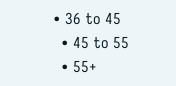• 36 to 45
  • 45 to 55
  • 55+